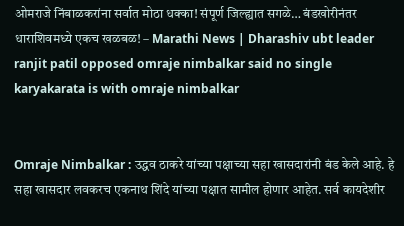ओमराजे निंबाळकरांना सर्वात मोठा धक्का! संपूर्ण जिल्ह्यात सगळे… बंडखोरीनंतर धाराशिवमध्ये एकच खळबळ! – Marathi News | Dharashiv ubt leader ranjit patil opposed omraje nimbalkar said no single karyakarata is with omraje nimbalkar


Omraje Nimbalkar : उद्धव ठाकरे यांच्या पक्षाच्या सहा खासदारांनी बंड केले आहे. हे सहा खासदार लवकरच एकनाथ शिंदे यांच्या पक्षात सामील होणार आहेत. सर्व कायदेशीर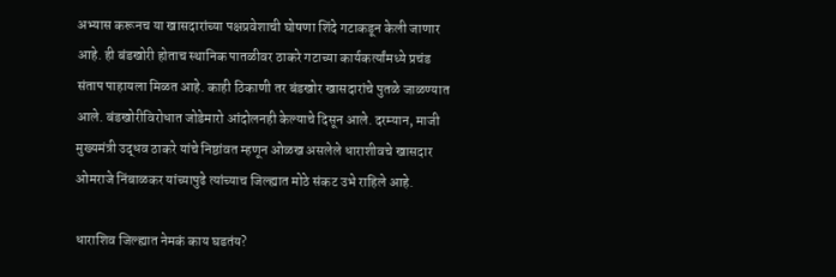अभ्यास करूनच या खासदारांच्या पक्षप्रवेशाची घोषणा शिंदे गटाकडून केली जाणार आहे. ही बंडखोरी होताच स्थानिक पातळीवर ठाकरे गटाच्या कार्यकर्त्यांमध्ये प्रचंड संताप पाहायला मिळत आहे. काही ठिकाणी तर बंडखोर खासदारांचे पुतळे जाळण्यात आले. बंडखोरीविरोधात जोडेमारो आंदोलनही केल्याचे दिसून आले. दरम्यान, माजी मुख्यमंत्री उद्धव ठाकरे यांचे निष्ठांवत म्हणून ओळख असलेले धाराशीवचे खासदार ओमराजे निंबाळकर यांच्यापुढे त्यांच्याच जिल्ह्यात मोठे संकट उभे राहिले आहे.

धाराशिव जिल्ह्यात नेमकं काय घडतंय?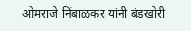ओमराजे निंबाळकर यांनी बंडखोरी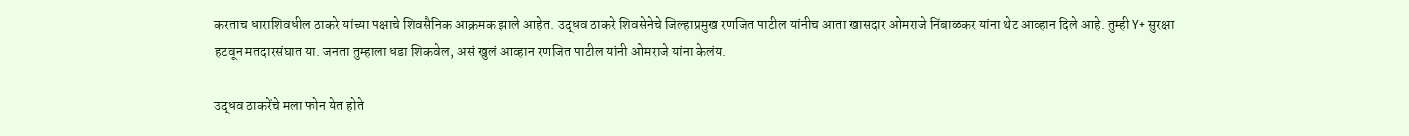करताच धाराशिवधील ठाकरे यांच्या पक्षाचे शिवसैनिक आक्रमक झाले आहेत. उद्धव ठाकरे शिवसेनेचे जिल्हाप्रमुख रणजित पाटील यांनीच आता खासदार ओमराजे निंबाळकर यांना थेट आव्हान दिले आहे. तुम्ही Y+ सुरक्षा हटवून मतदारसंघात या. जनता तुम्हाला धडा शिकवेल, असं खुलं आव्हान रणजित पाटील यांनी ओमराजे यांना केलंय.

उद्धव ठाकरेंचे मला फोन येत होते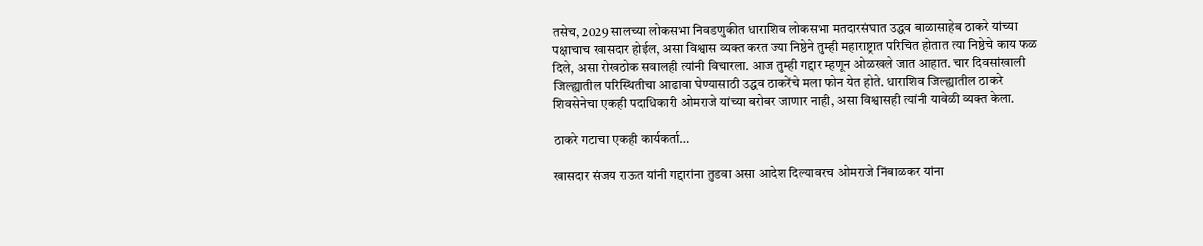तसेच, 2029 सालच्या लोकसभा निवडणुकीत धाराशिव लोकसभा मतदारसंघात उद्धव बाळासाहेब ठाकरे यांच्या पक्षाचाच खासदार होईल, असा विश्वास व्यक्त करत ज्या निष्ठेने तुम्ही महाराष्ट्रात परिचित होतात त्या निष्ठेचे काय फळ दिले, असा रोखठोक सवालही त्यांनी विचारला. आज तुम्ही गद्दार म्हणून ओळखले जात आहात. चार दिवसांखाली जिल्ह्यातील परिस्थितीचा आढावा घेण्यासाठी उद्धव ठाकरेंचे मला फोन येत होते. धाराशिव जिल्ह्यातील ठाकरे शिवसेनेचा एकही पदाधिकारी ओमराजे यांच्या बरोबर जाणार नाही, असा विश्वासही त्यांनी यावेळी व्यक्त केला.

ठाकरे गटाचा एकही कार्यकर्ता…

खासदार संजय राऊत यांनी गद्दारांना तुडवा असा आदेश दिल्यावरच ओमराजे निंबाळकर यांना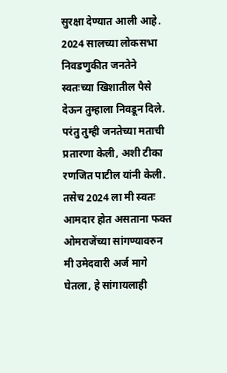सुरक्षा देण्यात आली आहे. 2024 सालच्या लोकसभा निवडणुकीत जनतेने स्वतःच्या खिशातील पैसे देऊन तुम्हाला निवडून दिले. परंतु तुम्ही जनतेच्या मताची प्रतारणा केली, अशी टीका रणजित पाटील यांनी केली. तसेच 2024 ला मी स्वतः आमदार होत असताना फक्त ओमराजेंच्या सांगण्यावरुन मी उमेदवारी अर्ज मागे घेतला, हे सांगायलाही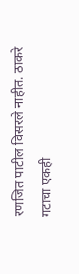रणजित पाटील विसरले नाहीत. ठाकरे गटाचा एकही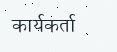कार्यकर्ता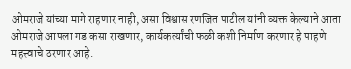ओमराजे यांच्या मागे राहणार नाही, असा विश्वास रणजित पाटील यांनी व्यक्त केल्याने आता ओमराजे आपला गड कसा राखणार, कार्यकर्त्यांची फळी कशी निर्माण करणार हे पाहणे महत्त्वाचे ठरणार आहे.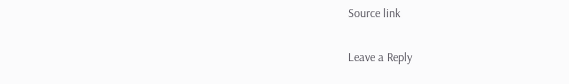Source link

Leave a Reply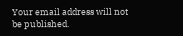Your email address will not be published.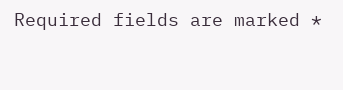Required fields are marked *